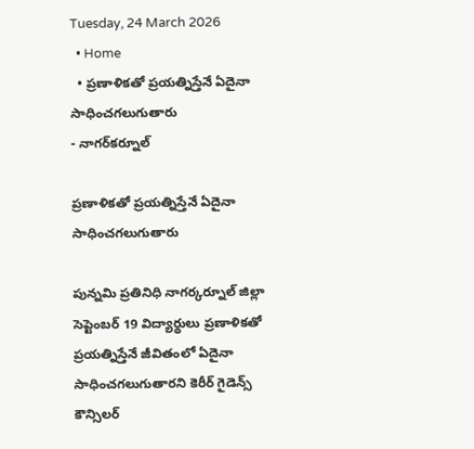Tuesday, 24 March 2026
  • Home
  • ప్రణాళికతో ప్రయత్నిస్తేనే ఏదైనా సాధించగలుగుతారు
- నాగర్‌కర్నూల్

ప్రణాళికతో ప్రయత్నిస్తేనే ఏదైనా సాధించగలుగుతారు

పున్నమి ప్రతినిధి నాగర్కర్నూల్ జిల్లా సెప్టెంబర్ 19 విద్యార్థులు ప్రణాళికతో ప్రయత్నిస్తేనే జీవితంలో ఏదైనా సాధించగలుగుతారని కెరీర్ గైడెన్స్ కౌన్సిలర్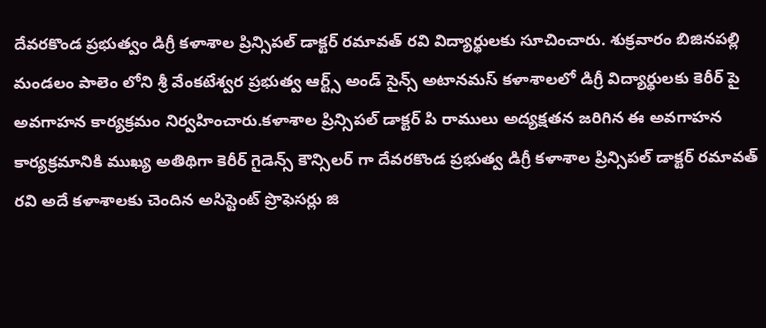దేవరకొండ ప్రభుత్వం డిగ్రీ కళాశాల ప్రిన్సిపల్ డాక్టర్ రమావత్ రవి విద్యార్థులకు సూచించారు. శుక్రవారం బిజినపల్లి మండలం పాలెం లోని శ్రీ వేంకటేశ్వర ప్రభుత్వ ఆర్ట్స్ అండ్ సైన్స్ అటానమస్ కళాశాలలో డిగ్రీ విద్యార్థులకు కెరీర్ పై అవగాహన కార్యక్రమం నిర్వహించారు.కళాశాల ప్రిన్సిపల్ డాక్టర్ పి రాములు అద్యక్షతన జరిగిన ఈ అవగాహన కార్యక్రమానికి ముఖ్య అతిథిగా కెరీర్ గైడెన్స్ కౌన్సిలర్ గా దేవరకొండ ప్రభుత్వ డిగ్రీ కళాశాల ప్రిన్సిపల్ డాక్టర్ రమావత్ రవి అదే కళాశాలకు చెందిన అసిస్టెంట్ ప్రొఫెసర్లు జి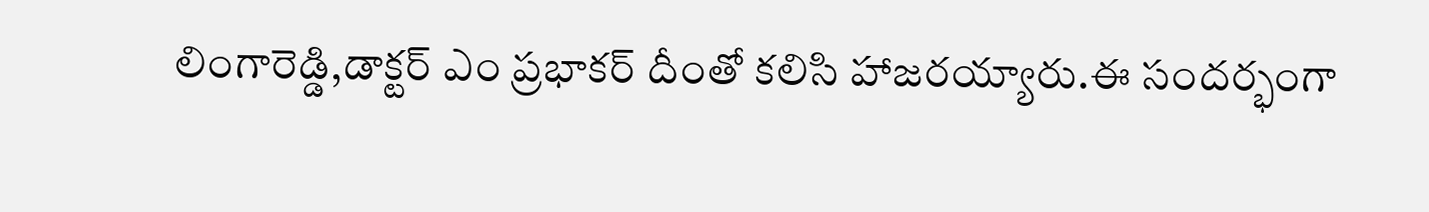లింగారెడ్డి,డాక్టర్ ఎం ప్రభాకర్ దీంతో కలిసి హాజరయ్యారు.ఈ సందర్భంగా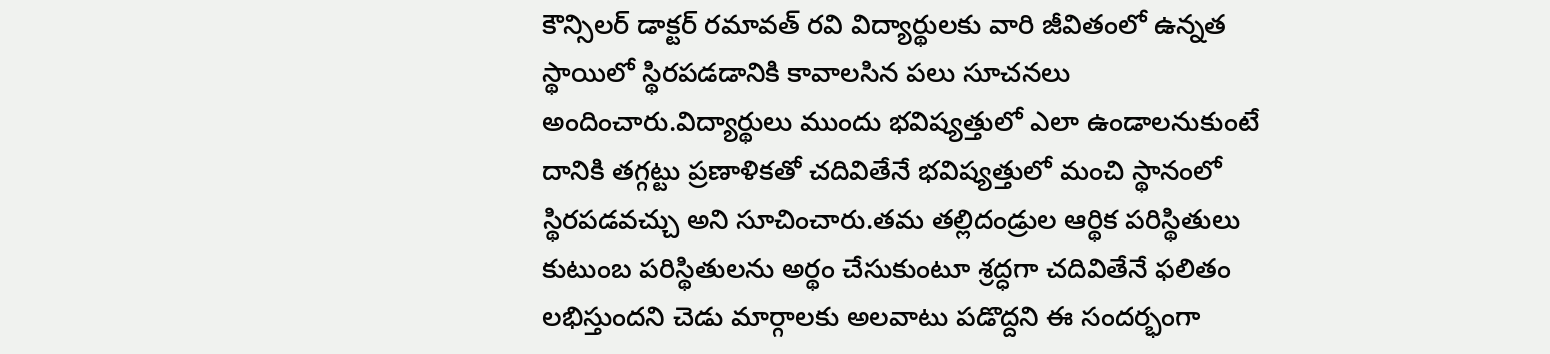కౌన్సిలర్ డాక్టర్ రమావత్ రవి విద్యార్థులకు వారి జీవితంలో ఉన్నత స్థాయిలో స్థిరపడడానికి కావాలసిన పలు సూచనలు అందించారు.విద్యార్థులు ముందు భవిష్యత్తులో ఎలా ఉండాలనుకుంటే దానికి తగ్గట్టు ప్రణాళికతో చదివితేనే భవిష్యత్తులో మంచి స్థానంలో స్థిరపడవచ్చు అని సూచించారు.తమ తల్లిదండ్రుల ఆర్థిక పరిస్థితులు కుటుంబ పరిస్థితులను అర్థం చేసుకుంటూ శ్రద్ధగా చదివితేనే ఫలితం లభిస్తుందని చెడు మార్గాలకు అలవాటు పడొద్దని ఈ సందర్భంగా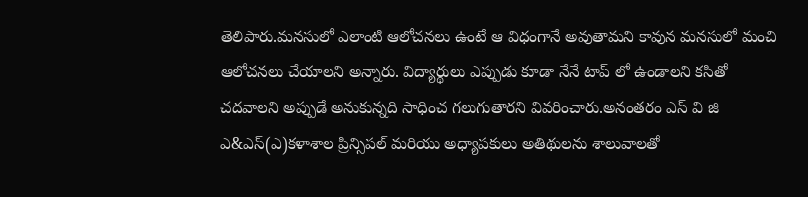తెలిపారు.మనసులో ఎలాంటి ఆలోచనలు ఉంటే ఆ విధంగానే అవుతామని కావున మనసులో మంచి ఆలోచనలు చేయాలని అన్నారు. విద్యార్థులు ఎప్పుడు కూడా నేనే టాప్ లో ఉండాలని కసితో చదవాలని అప్పుడే అనుకున్నది సాధించ గలుగుతారని వివరించారు.అనంతరం ఎస్ వి జి ఎ&ఎస్(ఎ)కళాశాల ప్రిన్సిపల్ మరియు అధ్యాపకులు అతిథులను శాలువాలతో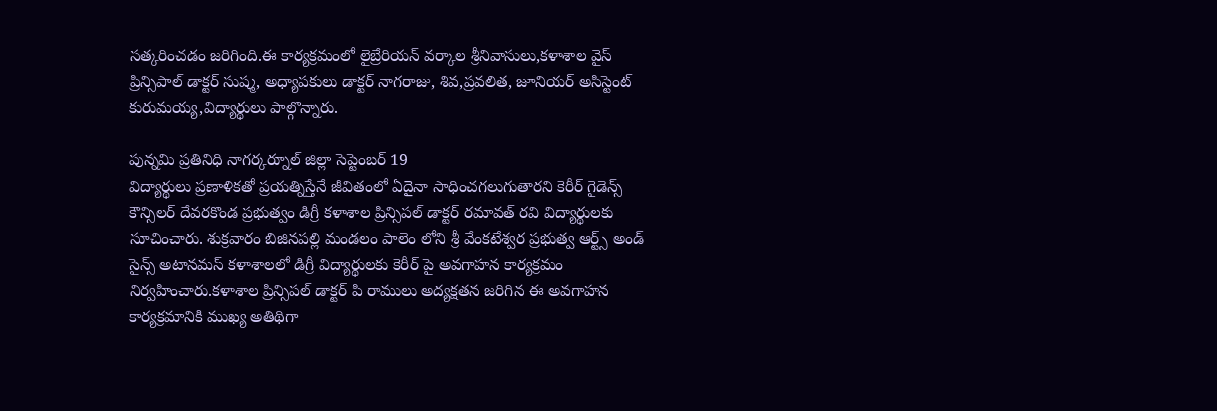సత్కరించడం జరిగింది.ఈ కార్యక్రమంలో లైబ్రేరియన్ వర్కాల శ్రీనివాసులు,కళాశాల వైస్ ప్రిన్సిపాల్ డాక్టర్ సుష్మ, అధ్యాపకులు డాక్టర్ నాగరాజు, శివ,ప్రవలిత, జూనియర్ అసిస్టెంట్ కురుమయ్య,విద్యార్థులు పాల్గొన్నారు.

పున్నమి ప్రతినిధి నాగర్కర్నూల్ జిల్లా సెప్టెంబర్ 19
విద్యార్థులు ప్రణాళికతో ప్రయత్నిస్తేనే జీవితంలో ఏదైనా సాధించగలుగుతారని కెరీర్ గైడెన్స్ కౌన్సిలర్ దేవరకొండ ప్రభుత్వం డిగ్రీ కళాశాల ప్రిన్సిపల్ డాక్టర్ రమావత్ రవి విద్యార్థులకు సూచించారు. శుక్రవారం బిజినపల్లి మండలం పాలెం లోని శ్రీ వేంకటేశ్వర ప్రభుత్వ ఆర్ట్స్ అండ్ సైన్స్ అటానమస్ కళాశాలలో డిగ్రీ విద్యార్థులకు కెరీర్ పై అవగాహన కార్యక్రమం నిర్వహించారు.కళాశాల ప్రిన్సిపల్ డాక్టర్ పి రాములు అద్యక్షతన జరిగిన ఈ అవగాహన కార్యక్రమానికి ముఖ్య అతిథిగా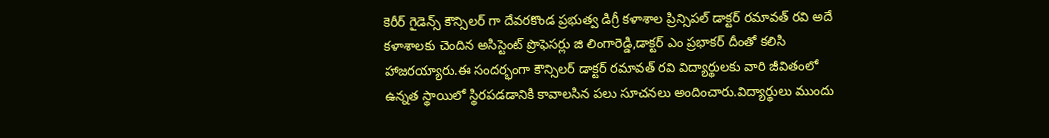కెరీర్ గైడెన్స్ కౌన్సిలర్ గా దేవరకొండ ప్రభుత్వ డిగ్రీ కళాశాల ప్రిన్సిపల్ డాక్టర్ రమావత్ రవి అదే కళాశాలకు చెందిన అసిస్టెంట్ ప్రొఫెసర్లు జి లింగారెడ్డి,డాక్టర్ ఎం ప్రభాకర్ దీంతో కలిసి హాజరయ్యారు.ఈ సందర్భంగా కౌన్సిలర్ డాక్టర్ రమావత్ రవి విద్యార్థులకు వారి జీవితంలో ఉన్నత స్థాయిలో స్థిరపడడానికి కావాలసిన పలు సూచనలు అందించారు.విద్యార్థులు ముందు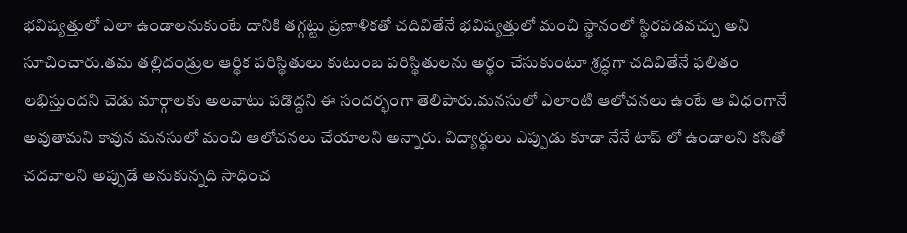భవిష్యత్తులో ఎలా ఉండాలనుకుంటే దానికి తగ్గట్టు ప్రణాళికతో చదివితేనే భవిష్యత్తులో మంచి స్థానంలో స్థిరపడవచ్చు అని సూచించారు.తమ తల్లిదండ్రుల ఆర్థిక పరిస్థితులు కుటుంబ పరిస్థితులను అర్థం చేసుకుంటూ శ్రద్ధగా చదివితేనే ఫలితం లభిస్తుందని చెడు మార్గాలకు అలవాటు పడొద్దని ఈ సందర్భంగా తెలిపారు.మనసులో ఎలాంటి ఆలోచనలు ఉంటే ఆ విధంగానే అవుతామని కావున మనసులో మంచి ఆలోచనలు చేయాలని అన్నారు. విద్యార్థులు ఎప్పుడు కూడా నేనే టాప్ లో ఉండాలని కసితో చదవాలని అప్పుడే అనుకున్నది సాధించ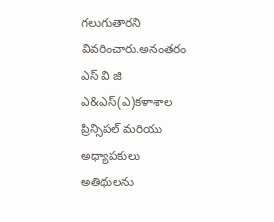గలుగుతారని వివరించారు.అనంతరం ఎస్ వి జి ఎ&ఎస్(ఎ)కళాశాల ప్రిన్సిపల్ మరియు అధ్యాపకులు అతిథులను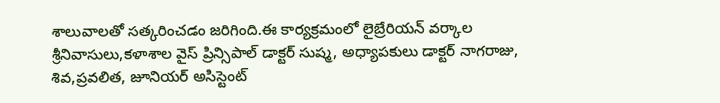శాలువాలతో సత్కరించడం జరిగింది.ఈ కార్యక్రమంలో లైబ్రేరియన్ వర్కాల శ్రీనివాసులు,కళాశాల వైస్ ప్రిన్సిపాల్ డాక్టర్ సుష్మ, అధ్యాపకులు డాక్టర్ నాగరాజు, శివ,ప్రవలిత, జూనియర్ అసిస్టెంట్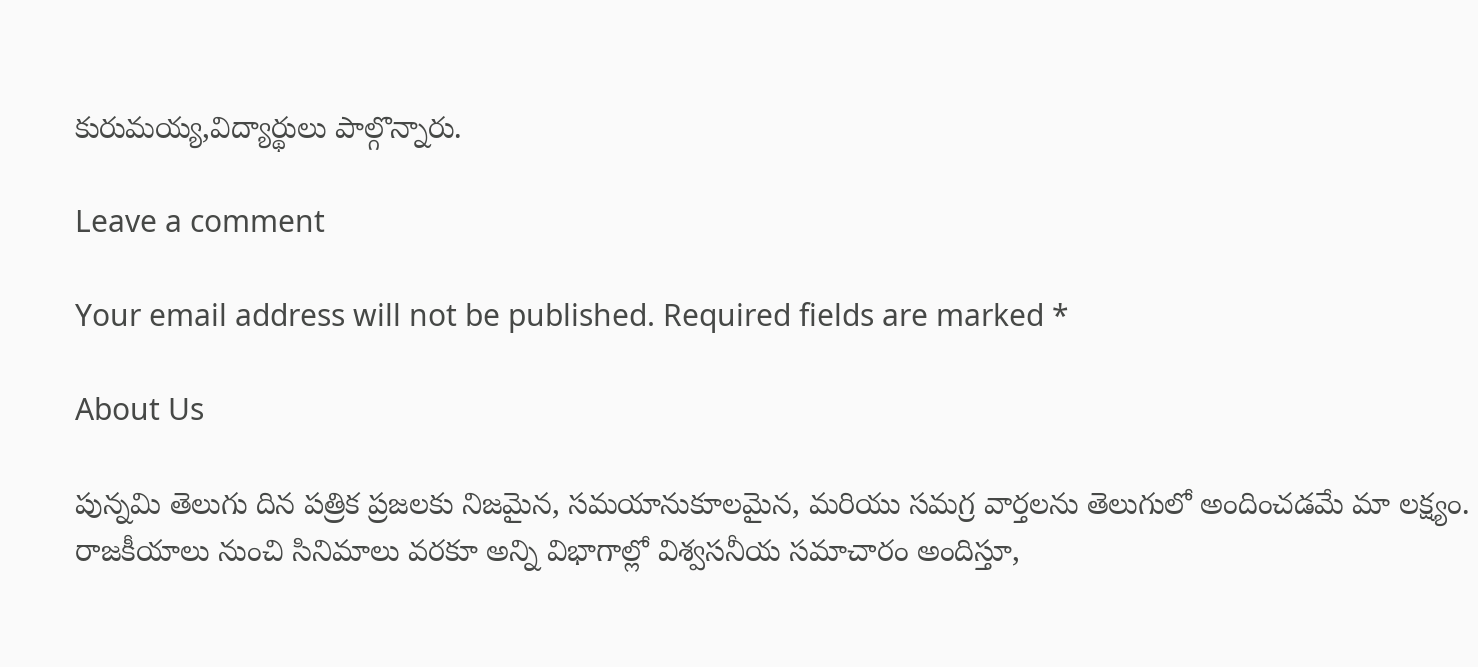కురుమయ్య,విద్యార్థులు పాల్గొన్నారు.

Leave a comment

Your email address will not be published. Required fields are marked *

About Us

పున్నమి తెలుగు దిన పత్రిక ప్రజలకు నిజమైన, సమయానుకూలమైన, మరియు సమగ్ర వార్తలను తెలుగులో అందించడమే మా లక్ష్యం.
రాజకీయాలు నుంచి సినిమాలు వరకూ అన్ని విభాగాల్లో విశ్వసనీయ సమాచారం అందిస్తూ,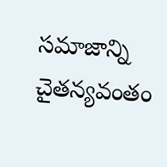సమాజాన్ని చైతన్యవంతం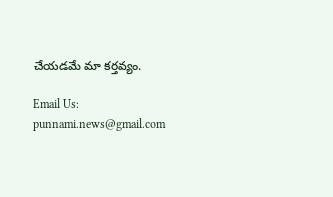చేయడమే మా కర్తవ్యం.

Email Us: punnami.news@gmail.com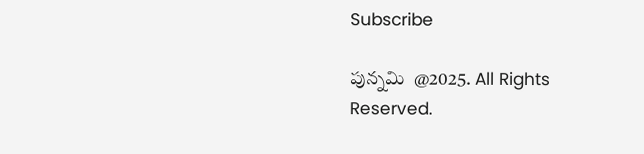Subscribe

పున్నమి  @2025. All Rights Reserved.